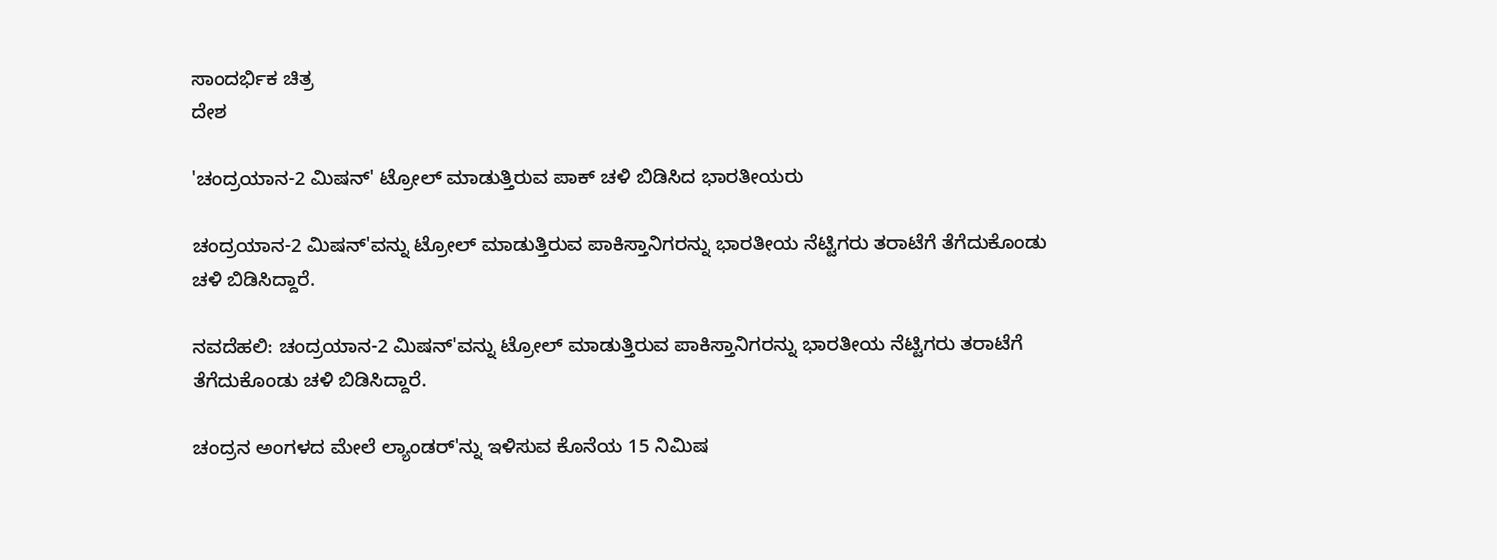ಸಾಂದರ್ಭಿಕ ಚಿತ್ರ
ದೇಶ

'ಚಂದ್ರಯಾನ-2 ಮಿಷನ್' ಟ್ರೋಲ್ ಮಾಡುತ್ತಿರುವ ಪಾಕ್ ಚಳಿ ಬಿಡಿಸಿದ ಭಾರತೀಯರು

ಚಂದ್ರಯಾನ-2 ಮಿಷನ್'ವನ್ನು ಟ್ರೋಲ್ ಮಾಡುತ್ತಿರುವ ಪಾಕಿಸ್ತಾನಿಗರನ್ನು ಭಾರತೀಯ ನೆಟ್ಟಿಗರು ತರಾಟೆಗೆ ತೆಗೆದುಕೊಂಡು ಚಳಿ ಬಿಡಿಸಿದ್ದಾರೆ.

ನವದೆಹಲಿ: ಚಂದ್ರಯಾನ-2 ಮಿಷನ್'ವನ್ನು ಟ್ರೋಲ್ ಮಾಡುತ್ತಿರುವ ಪಾಕಿಸ್ತಾನಿಗರನ್ನು ಭಾರತೀಯ ನೆಟ್ಟಿಗರು ತರಾಟೆಗೆ ತೆಗೆದುಕೊಂಡು ಚಳಿ ಬಿಡಿಸಿದ್ದಾರೆ.

ಚಂದ್ರನ ಅಂಗಳದ ಮೇಲೆ ಲ್ಯಾಂಡರ್'ನ್ನು ಇಳಿಸುವ ಕೊನೆಯ 15 ನಿಮಿಷ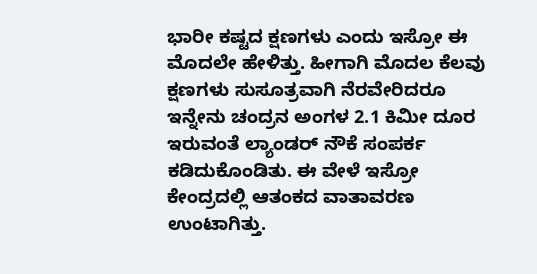ಭಾರೀ ಕಷ್ಟದ ಕ್ಷಣಗಳು ಎಂದು ಇಸ್ರೋ ಈ ಮೊದಲೇ ಹೇಳಿತ್ತು. ಹೀಗಾಗಿ ಮೊದಲ ಕೆಲವು ಕ್ಷಣಗಳು ಸುಸೂತ್ರವಾಗಿ ನೆರವೇರಿದರೂ ಇನ್ನೇನು ಚಂದ್ರನ ಅಂಗಳ 2.1 ಕಿಮೀ ದೂರ ಇರುವಂತೆ ಲ್ಯಾಂಡರ್ ನೌಕೆ ಸಂಪರ್ಕ ಕಡಿದುಕೊಂಡಿತು. ಈ ವೇಳೆ ಇಸ್ರೋ ಕೇಂದ್ರದಲ್ಲಿ ಆತಂಕದ ವಾತಾವರಣ ಉಂಟಾಗಿತ್ತು.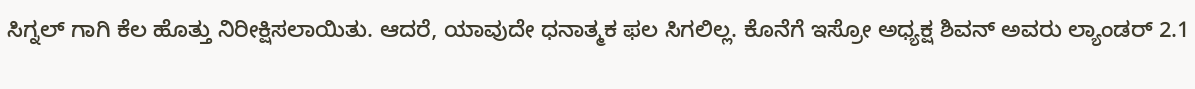ಸಿಗ್ನಲ್ ಗಾಗಿ ಕೆಲ ಹೊತ್ತು ನಿರೀಕ್ಷಿಸಲಾಯಿತು. ಆದರೆ, ಯಾವುದೇ ಧನಾತ್ಮಕ ಫಲ ಸಿಗಲಿಲ್ಲ. ಕೊನೆಗೆ ಇಸ್ರೋ ಅಧ್ಯಕ್ಷ ಶಿವನ್ ಅವರು ಲ್ಯಾಂಡರ್ 2.1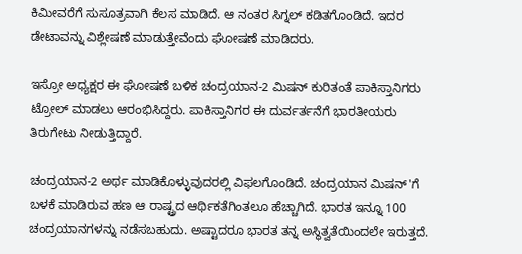ಕಿಮೀವರೆಗೆ ಸುಸೂತ್ರವಾಗಿ ಕೆಲಸ ಮಾಡಿದೆ. ಆ ನಂತರ ಸಿಗ್ನಲ್ ಕಡಿತಗೊಂಡಿದೆ. ಇದರ ಡೇಟಾವನ್ನು ವಿಶ್ಲೇಷಣೆ ಮಾಡುತ್ತೇವೆಂದು ಘೋಷಣೆ ಮಾಡಿದರು.

ಇಸ್ರೋ ಅಧ್ಯಕ್ಷರ ಈ ಘೋಷಣೆ ಬಳಿಕ ಚಂದ್ರಯಾನ-2 ಮಿಷನ್ ಕುರಿತಂತೆ ಪಾಕಿಸ್ತಾನಿಗರು ಟ್ರೋಲ್ ಮಾಡಲು ಆರಂಭಿಸಿದ್ದರು. ಪಾಕಿಸ್ತಾನಿಗರ ಈ ದುರ್ವರ್ತನೆಗೆ ಭಾರತೀಯರು ತಿರುಗೇಟು ನೀಡುತ್ತಿದ್ದಾರೆ.

ಚಂದ್ರಯಾನ-2 ಅರ್ಥ ಮಾಡಿಕೊಳ್ಳುವುದರಲ್ಲಿ ವಿಫಲಗೊಂಡಿದೆ. ಚಂದ್ರಯಾನ ಮಿಷನ್'ಗೆ ಬಳಕೆ ಮಾಡಿರುವ ಹಣ ಆ ರಾಷ್ಟ್ರದ ಆರ್ಥಿಕತೆಗಿಂತಲೂ ಹೆಚ್ಚಾಗಿದೆ. ಭಾರತ ಇನ್ನೂ 100 ಚಂದ್ರಯಾನಗಳನ್ನು ನಡೆಸಬಹುದು. ಅಷ್ಟಾದರೂ ಭಾರತ ತನ್ನ ಅಸ್ಥಿತ್ವತೆಯಿಂದಲೇ ಇರುತ್ತದೆ.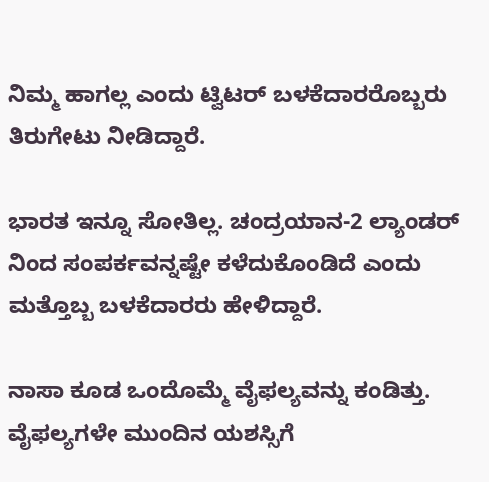ನಿಮ್ಮ ಹಾಗಲ್ಲ ಎಂದು ಟ್ವಿಟರ್ ಬಳಕೆದಾರರೊಬ್ಬರು ತಿರುಗೇಟು ನೀಡಿದ್ದಾರೆ.

ಭಾರತ ಇನ್ನೂ ಸೋತಿಲ್ಲ. ಚಂದ್ರಯಾನ-2 ಲ್ಯಾಂಡರ್ ನಿಂದ ಸಂಪರ್ಕವನ್ನಷ್ಟೇ ಕಳೆದುಕೊಂಡಿದೆ ಎಂದು ಮತ್ತೊಬ್ಬ ಬಳಕೆದಾರರು ಹೇಳಿದ್ದಾರೆ.

ನಾಸಾ ಕೂಡ ಒಂದೊಮ್ಮೆ ವೈಫಲ್ಯವನ್ನು ಕಂಡಿತ್ತು. ವೈಫಲ್ಯಗಳೇ ಮುಂದಿನ ಯಶಸ್ಸಿಗೆ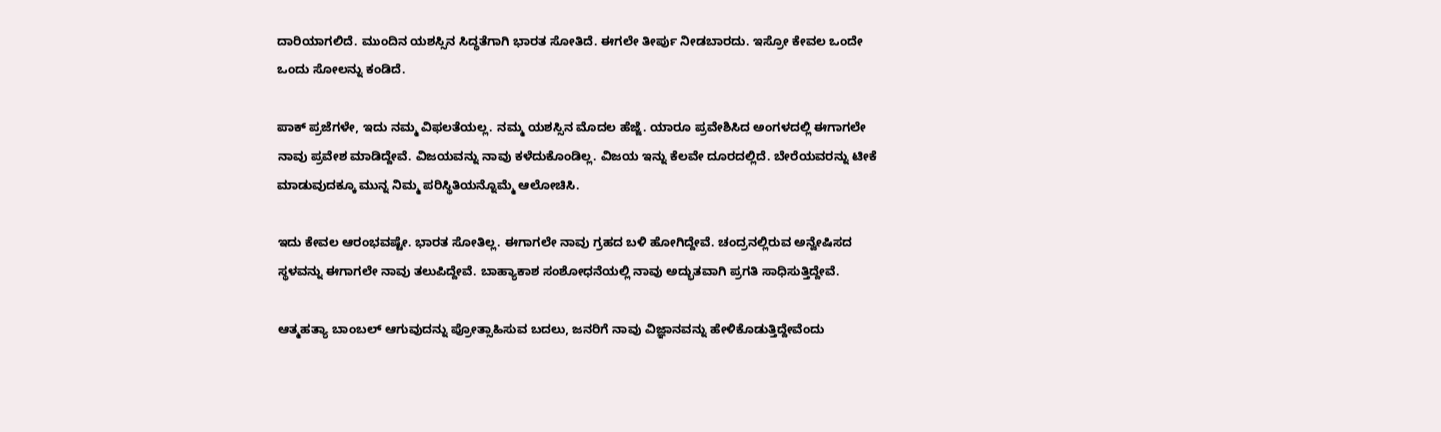ದಾರಿಯಾಗಲಿದೆ. ಮುಂದಿನ ಯಶಸ್ಸಿನ ಸಿದ್ಧತೆಗಾಗಿ ಭಾರತ ಸೋತಿದೆ. ಈಗಲೇ ತೀರ್ಪು ನೀಡಬಾರದು. ಇಸ್ರೋ ಕೇವಲ ಒಂದೇ ಒಂದು ಸೋಲನ್ನು ಕಂಡಿದೆ.

ಪಾಕ್ ಪ್ರಜೆಗಳೇ, ಇದು ನಮ್ಮ ವಿಫಲತೆಯಲ್ಲ. ನಮ್ಮ ಯಶಸ್ಸಿನ ಮೊದಲ ಹೆಜ್ಜೆ. ಯಾರೂ ಪ್ರವೇಶಿಸಿದ ಅಂಗಳದಲ್ಲಿ ಈಗಾಗಲೇ ನಾವು ಪ್ರವೇಶ ಮಾಡಿದ್ದೇವೆ. ವಿಜಯವನ್ನು ನಾವು ಕಳೆದುಕೊಂಡಿಲ್ಲ. ವಿಜಯ ಇನ್ನು ಕೆಲವೇ ದೂರದಲ್ಲಿದೆ. ಬೇರೆಯವರನ್ನು ಟೀಕೆ ಮಾಡುವುದಕ್ಕೂ ಮುನ್ನ ನಿಮ್ಮ ಪರಿಸ್ಥಿತಿಯನ್ನೊಮ್ಮೆ ಆಲೋಚಿಸಿ.

ಇದು ಕೇವಲ ಆರಂಭವಷ್ಟೇ. ಭಾರತ ಸೋತಿಲ್ಲ. ಈಗಾಗಲೇ ನಾವು ಗ್ರಹದ ಬಳಿ ಹೋಗಿದ್ದೇವೆ. ಚಂದ್ರನಲ್ಲಿರುವ ಅನ್ವೇಷಿಸದ ಸ್ಥಳವನ್ನು ಈಗಾಗಲೇ ನಾವು ತಲುಪಿದ್ದೇವೆ. ಬಾಹ್ಯಾಕಾಶ ಸಂಶೋಧನೆಯಲ್ಲಿ ನಾವು ಅದ್ಭುತವಾಗಿ ಪ್ರಗತಿ ಸಾಧಿಸುತ್ತಿದ್ದೇವೆ.

ಆತ್ಮಹತ್ಯಾ ಬಾಂಬಲ್ ಆಗುವುದನ್ನು ಪ್ರೋತ್ಸಾಹಿಸುವ ಬದಲು, ಜನರಿಗೆ ನಾವು ವಿಜ್ಞಾನವನ್ನು ಹೇಳಿಕೊಡುತ್ತಿದ್ದೇವೆಂದು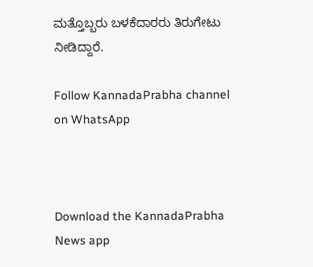ಮತ್ತೊಬ್ಬರು ಬಳಕೆದಾರರು ತಿರುಗೇಟು ನೀಡಿದ್ದಾರೆ.

Follow KannadaPrabha channel on WhatsApp



Download the KannadaPrabha News app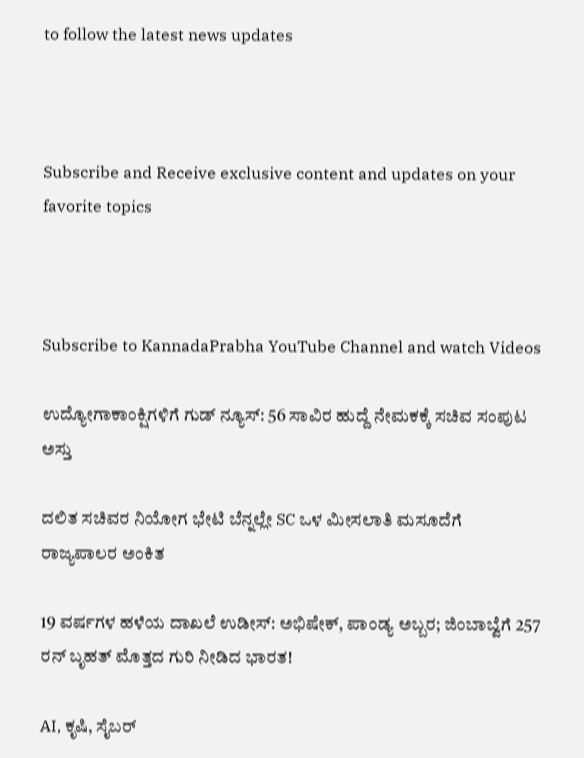to follow the latest news updates



Subscribe and Receive exclusive content and updates on your favorite topics



Subscribe to KannadaPrabha YouTube Channel and watch Videos

ಉದ್ಯೋಗಾಕಾಂಕ್ಷಿಗಳಿಗೆ ಗುಡ್ ನ್ಯೂಸ್: 56 ಸಾವಿರ ಹುದ್ದೆ ನೇಮಕಕ್ಕೆ ಸಚಿವ ಸಂಪುಟ ಅಸ್ತು

ದಲಿತ ಸಚಿವರ ನಿಯೋಗ ಭೇಟಿ ಬೆನ್ನಲ್ಲೇ SC ಒಳ ಮೀಸಲಾತಿ ಮಸೂದೆಗೆ ರಾಜ್ಯಪಾಲರ ಅಂಕಿತ

19 ವರ್ಷಗಳ ಹಳೆಯ ದಾಖಲೆ ಉಡೀಸ್: ಅಭಿಷೇಕ್, ಪಾಂಡ್ಯ ಅಬ್ಬರ; ಜಿಂಬಾಬ್ವೆಗೆ 257 ರನ್‌ ಬೃಹತ್ ಮೊತ್ತದ ಗುರಿ ನೀಡಿದ ಭಾರತ!

AI, ಕೃಷಿ, ಸೈಬರ್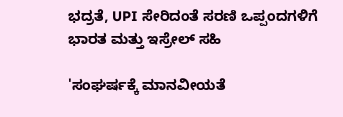ಭದ್ರತೆ, UPI ಸೇರಿದಂತೆ ಸರಣಿ ಒಪ್ಪಂದಗಳಿಗೆ ಭಾರತ ಮತ್ತು ಇಸ್ರೇಲ್ ಸಹಿ

'ಸಂಘರ್ಷಕ್ಕೆ ಮಾನವೀಯತೆ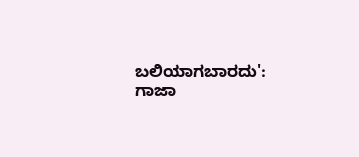ಬಲಿಯಾಗಬಾರದು': ಗಾಜಾ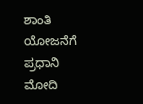ಶಾಂತಿ ಯೋಜನೆಗೆ ಪ್ರಧಾನಿ ಮೋದಿ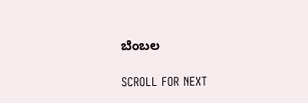ಬೆಂಬಲ

SCROLL FOR NEXT